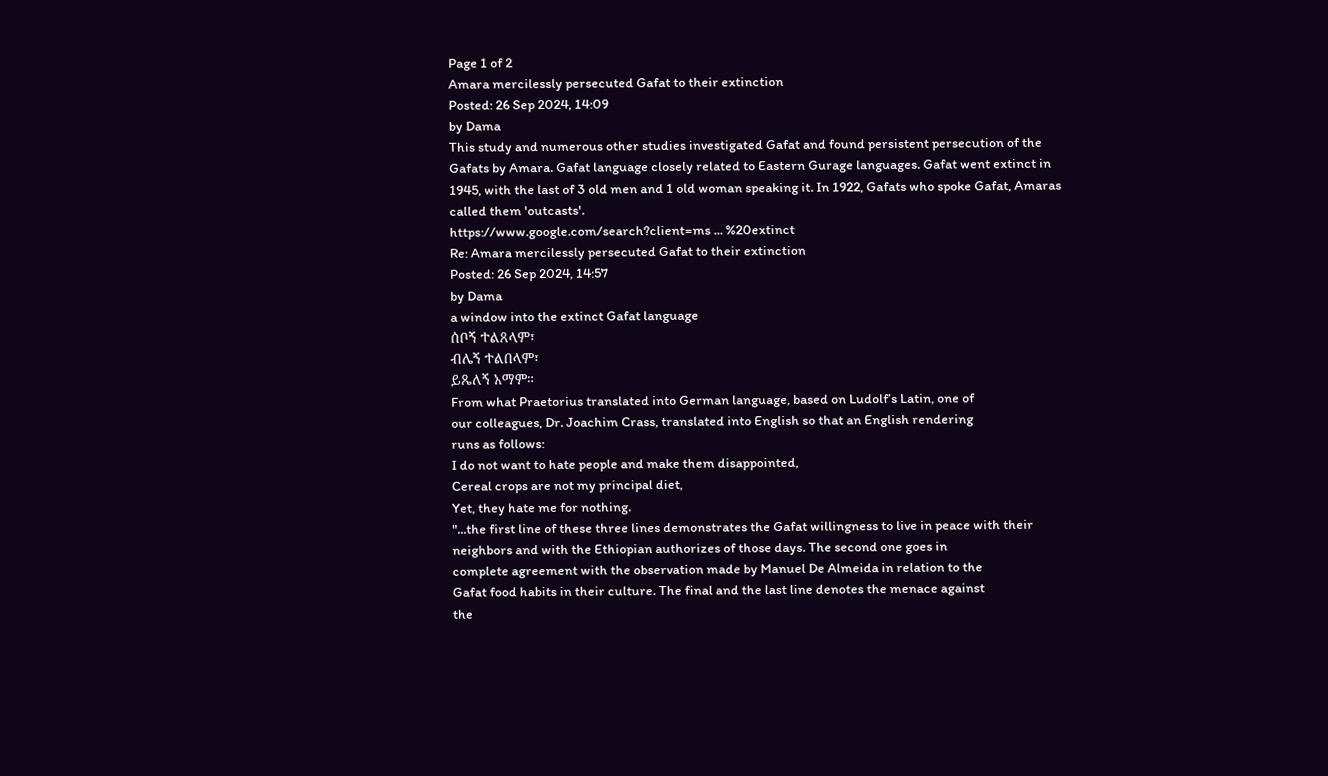Page 1 of 2
Amara mercilessly persecuted Gafat to their extinction
Posted: 26 Sep 2024, 14:09
by Dama
This study and numerous other studies investigated Gafat and found persistent persecution of the Gafats by Amara. Gafat language closely related to Eastern Gurage languages. Gafat went extinct in 1945, with the last of 3 old men and 1 old woman speaking it. In 1922, Gafats who spoke Gafat, Amaras called them 'outcasts'.
https://www.google.com/search?client=ms ... %20extinct
Re: Amara mercilessly persecuted Gafat to their extinction
Posted: 26 Sep 2024, 14:57
by Dama
a window into the extinct Gafat language
ሰቦኝ ተልጸላም፣
ብሌኝ ተልበላም፣
ይጼለኝ አማም።
From what Praetorius translated into German language, based on Ludolf’s Latin, one of
our colleagues, Dr. Joachim Crass, translated into English so that an English rendering
runs as follows:
I do not want to hate people and make them disappointed,
Cereal crops are not my principal diet,
Yet, they hate me for nothing.
"...the first line of these three lines demonstrates the Gafat willingness to live in peace with their
neighbors and with the Ethiopian authorizes of those days. The second one goes in
complete agreement with the observation made by Manuel De Almeida in relation to the
Gafat food habits in their culture. The final and the last line denotes the menace against
the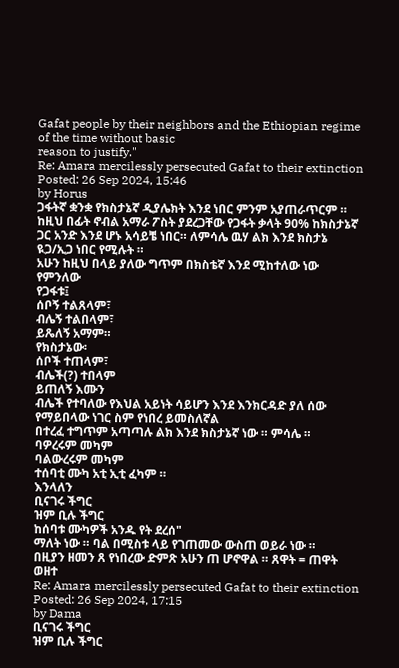Gafat people by their neighbors and the Ethiopian regime of the time without basic
reason to justify."
Re: Amara mercilessly persecuted Gafat to their extinction
Posted: 26 Sep 2024, 15:46
by Horus
ጋፋትኛ ቋንቋ የክስታኔኛ ዲያሌክት እንደ ነበር ምንም አያጠራጥርም ። ከዚህ በፊት ኖብል አማራ ፖስት ያደረጋቸው የጋፋት ቃላት 90% ከክስታኔኛ ጋር አንድ እንደ ሆኑ አሳይቼ ነበር። ለምሳሌ ዉሃ ልክ እንደ ክስታኔ ዪጋ/ኢጋ ነበር የሚሉት ።
አሁን ከዚህ በላይ ያለው ግጥም በክስቴኛ እንደ ሚከተለው ነው የምንለው
የጋፋቱ፤
ሰቦኝ ተልጸላም፣
ብሌኝ ተልበላም፣
ይጼለኝ አማም።
የክስታኔው፡
ሰቦች ተጠላም፣
ብሌች(?) ተበላም
ይጠለኝ እሙን
ብሌች የተባለው የእህል አይነት ሳይሆን እንደ እንክርዳድ ያለ ሰው የማይበላው ነገር ስም የነበረ ይመስለኛል
በተረፈ ተግጥም አጣጣሉ ልክ እንደ ክስታኔኛ ነው ። ምሳሌ ።
ባዎረሩም መካም
ባልውረሩም መካም
ተሰባቲ ሙካ አቲ ኢቲ ፈካም ።
እንላለን
ቢናገሩ ችግር
ዝም ቢሉ ችግር
ከሰባቱ ሙካዎች አንዱ የት ደረሰ"
ማለት ነው ። ባል በሚስቱ ላይ የገጠመው ውስጠ ወይራ ነው ።
በዚያን ዘመን ጸ የነበረው ድምጽ አሁን ጠ ሆኖዋል ። ጸዋት = ጠዋት ወዘተ
Re: Amara mercilessly persecuted Gafat to their extinction
Posted: 26 Sep 2024, 17:15
by Dama
ቢናገሩ ችግር
ዝም ቢሉ ችግር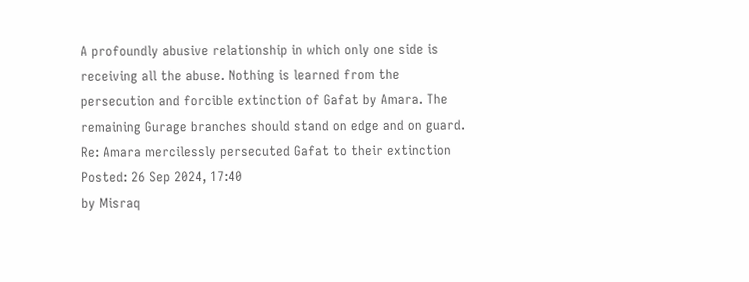A profoundly abusive relationship in which only one side is receiving all the abuse. Nothing is learned from the persecution and forcible extinction of Gafat by Amara. The remaining Gurage branches should stand on edge and on guard.
Re: Amara mercilessly persecuted Gafat to their extinction
Posted: 26 Sep 2024, 17:40
by Misraq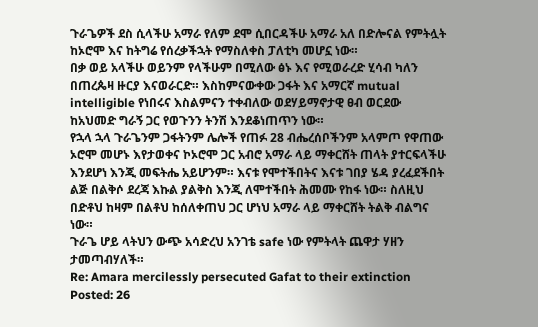ጉራጌዎች ደስ ሲላችሁ አማራ የለም ደሞ ሲበርዳችሁ አማራ አለ በድሎናል የምትሏት ከኦሮሞ እና ከትግሬ የሰረቃችኋት የማስለቀስ ፓለቲካ መሆኗ ነው።
በቃ ወይ አላችሁ ወይንም የላችሁም በሚለው ፅኑ እና የሚወራረድ ሂሳብ ካለን በጠረጴዛ ዙርያ እናወራርድ። እስከምናውቀው ጋፋት እና አማርኛ mutual intelligible የነበሩና እስልምናን ተቀብለው ወደሃይማኖታዊ ፀብ ወርደው ከአህመድ ግራኝ ጋር የወጉንን ትንሽ እንደቆነጠጥን ነው።
የኋላ ኋላ ጉራጌንም ጋፋትንም ሌሎች የጠፉ 28 ብሔረሰቦችንም አላምጦ የዋጠው ኦሮሞ መሆኑ እየታወቀና ኮኦሮሞ ጋር አብሮ አማራ ላይ ማቀርሸት ጠላት ያተርፍላችሁ እንደሆነ እንጂ መፍትሔ አይሆንም። እናቱ የሞተችበትና እናቱ ገበያ ሄዳ ያረፈደችበት ልጅ በልቅሶ ደረጃ እኩል ያልቅስ እንጂ ለሞተችበት ሕመሙ የከፋ ነው። ስለዚህ በድቶህ ከዛም በልቶህ ከሰለቀጠህ ጋር ሆነህ አማራ ላይ ማቀርሸት ትልቅ ብልግና ነው።
ጉራጌ ሆይ ላትህን ውጭ አሳድረህ አንገቴ safe ነው የምትላት ጨዋታ ሃዘን ታመጣብሃለች።
Re: Amara mercilessly persecuted Gafat to their extinction
Posted: 26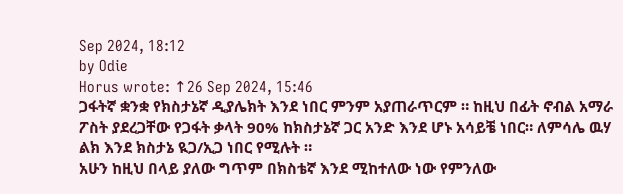Sep 2024, 18:12
by Odie
Horus wrote: ↑26 Sep 2024, 15:46
ጋፋትኛ ቋንቋ የክስታኔኛ ዲያሌክት እንደ ነበር ምንም አያጠራጥርም ። ከዚህ በፊት ኖብል አማራ ፖስት ያደረጋቸው የጋፋት ቃላት 90% ከክስታኔኛ ጋር አንድ እንደ ሆኑ አሳይቼ ነበር። ለምሳሌ ዉሃ ልክ እንደ ክስታኔ ዪጋ/ኢጋ ነበር የሚሉት ።
አሁን ከዚህ በላይ ያለው ግጥም በክስቴኛ እንደ ሚከተለው ነው የምንለው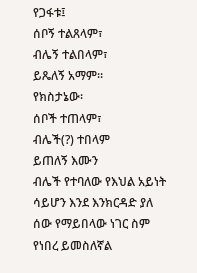የጋፋቱ፤
ሰቦኝ ተልጸላም፣
ብሌኝ ተልበላም፣
ይጼለኝ አማም።
የክስታኔው፡
ሰቦች ተጠላም፣
ብሌች(?) ተበላም
ይጠለኝ እሙን
ብሌች የተባለው የእህል አይነት ሳይሆን እንደ እንክርዳድ ያለ ሰው የማይበላው ነገር ስም የነበረ ይመስለኛል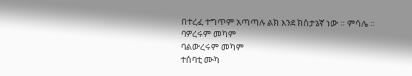በተረፈ ተግጥም አጣጣሉ ልክ እንደ ክስታኔኛ ነው ። ምሳሌ ።
ባዎረሩም መካም
ባልውረሩም መካም
ተሰባቲ ሙካ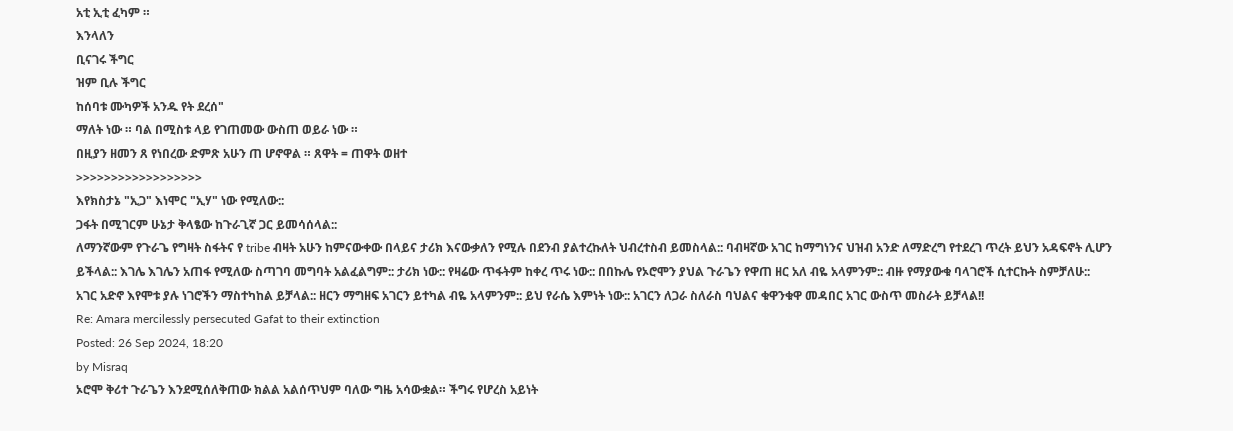አቲ ኢቲ ፈካም ።
እንላለን
ቢናገሩ ችግር
ዝም ቢሉ ችግር
ከሰባቱ ሙካዎች አንዱ የት ደረሰ"
ማለት ነው ። ባል በሚስቱ ላይ የገጠመው ውስጠ ወይራ ነው ።
በዚያን ዘመን ጸ የነበረው ድምጽ አሁን ጠ ሆኖዋል ። ጸዋት = ጠዋት ወዘተ
>>>>>>>>>>>>>>>>>>
እየክስታኔ "ኢጋ" እነሞር "ኢሃ" ነው የሚለው::
ጋፋት በሚገርም ሁኔታ ቅላፄው ከጉራጊኛ ጋር ይመሳሰላል::
ለማንኛውም የጉራጌ የግዛት ስፋትና የ tribe ብዛት አሁን ከምናውቀው በላይና ታሪክ እናውቃለን የሚሉ በደንብ ያልተረኩለት ህብረተስብ ይመስላል:: ባብዛኛው አገር ከማግነንና ህዝብ አንድ ለማድረግ የተደረገ ጥረት ይህን አዳፍኖት ሊሆን ይችላል:: እገሌ እገሌን አጠፋ የሚለው ስጣገባ መግባት አልፈልግም:: ታሪክ ነው:: የዛሬው ጥፋትም ከቀረ ጥሩ ነው:: በበኩሌ የኦሮሞን ያህል ጉራጌን የዋጠ ዘር አለ ብዬ አላምንም:: ብዙ የማያውቁ ባላገሮች ሲተርኩት ስምቻለሁ::
አገር አድኖ እየሞቱ ያሉ ነገሮችን ማስተካከል ይቻላል:: ዘርን ማግዘፍ አገርን ይተካል ብዬ አላምንም:: ይህ የራሴ እምነት ነው:: አገርን ለጋራ ስለራስ ባህልና ቁዋንቁዋ መዳበር አገር ውስጥ መስራት ይቻላል!!
Re: Amara mercilessly persecuted Gafat to their extinction
Posted: 26 Sep 2024, 18:20
by Misraq
ኦሮሞ ቅሪተ ጉራጌን እንደሚሰለቅጠው ክልል አልሰጥህም ባለው ግዜ አሳውቋል። ችግሩ የሆረስ አይነት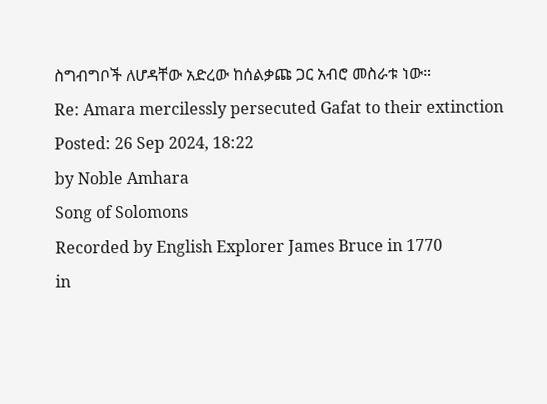ስግብግቦች ለሆዳቸው አድረው ከሰልቃጩ ጋር አብሮ መስራቱ ነው።
Re: Amara mercilessly persecuted Gafat to their extinction
Posted: 26 Sep 2024, 18:22
by Noble Amhara
Song of Solomons
Recorded by English Explorer James Bruce in 1770
in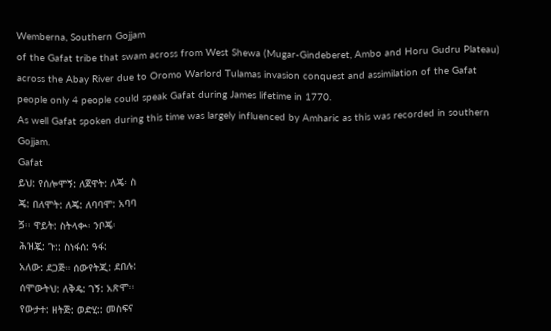Wemberna, Southern Gojjam
of the Gafat tribe that swam across from West Shewa (Mugar-Gindeberet, Ambo and Horu Gudru Plateau) across the Abay River due to Oromo Warlord Tulamas invasion conquest and assimilation of the Gafat people only 4 people could speak Gafat during James lifetime in 1770.
As well Gafat spoken during this time was largely influenced by Amharic as this was recorded in southern Gojjam.
Gafat
ይህ: የሰሎሞኝ: ለጀዋት: ለጄ፡ ስ
ጄ: በለሞት: ለጄ: ለባባሞ: አባባ
ጛ፡፡ ዋይት: ስትላቊ፡ ንቦጄ፡
ሕዝጇ: ጉ:: ስነፋሰ: ዓፋ:
አለው: ደጋጅ። ሰውየትጂ: ደበሉ:
ሰሞውትህ: ለቅዴ: ገኝ: አጽሞ፡፡
የውታተ: ዘትጅ: ወድሂ:: መስፍና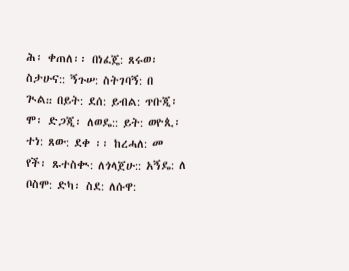ሕ፡ ቀጠለ፡፡ በነፈጄ: ጸሩወ፡
ስታሁና:: ኝጉሠ: ስትገባኝ: በ
ጒል᎓᎓ በይት: ደሰ: ይብል: ጥቡጂ፡
ሞ፡ ድጋጂ፡ ለወዴ:: ይት: ወዮጲ፡
ተነ: ጸው: ደቀ ፡፡ ከረሓለ: መ
የች፡ ጹተስቊ: ለጎላጀሁ:: አኝዴ: ለ
ቦስሞ: ድካ፡ ስደ: ለሱዋ: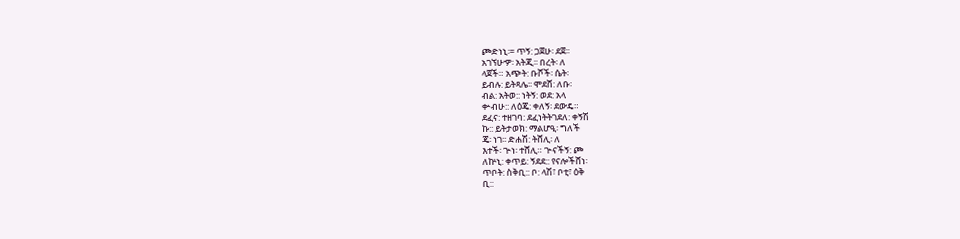ጮድነኒ፡= ጥኝ: ጋጀሁ፡ ደጀ፡፡
አገኘሁዏ፡ አትጂ፡፡ በረት፡ ለ
ላጀች። አጭት: ቡሾች፡ ሴት፡
ይብሉ: ይትጻሌ፡፡ ሞደሸ: ለቡ፡
ብል: አትወ:: ነትኝ: ወደ: አላ
ቍብሁ:: ለዕጄ: ቀለኝ፡ ደውዴ።
ደፈና: ተዘገባ: ደፈነትትገደለ: ቀኝሽ
ኩ:: ይትታወክ: ማልሆዒ፡ ግለች
ጄ፡ ነገ፡፡ ድሐሽ: ትሸሊ፡ ለ
እተች፡ ጕነ፡ ተሸሊ። ጕናችኝ: ጮ
ለኵኒ: ቀጥይ: ኝደደ:: የናሎችሸነ፡
ጥቦት: ስቅቢ:: ቦ: ላሽ፣ ቦቲ፣ ዕቅ
ቢ::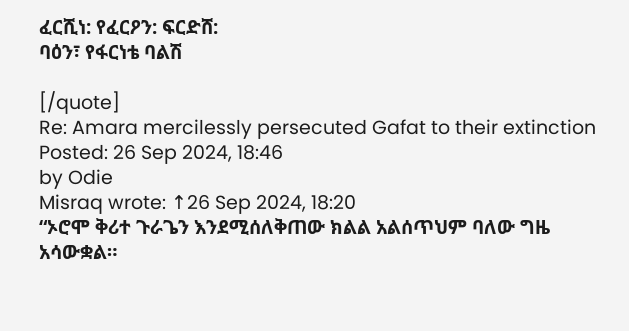ፈርሺነ: የፈርዖን: ፍርድሸ:
ባዕን፣ የፋርነቴ ባልሽ

[/quote]
Re: Amara mercilessly persecuted Gafat to their extinction
Posted: 26 Sep 2024, 18:46
by Odie
Misraq wrote: ↑26 Sep 2024, 18:20
“ኦሮሞ ቅሪተ ጉራጌን እንደሚሰለቅጠው ክልል አልሰጥህም ባለው ግዜ አሳውቋል።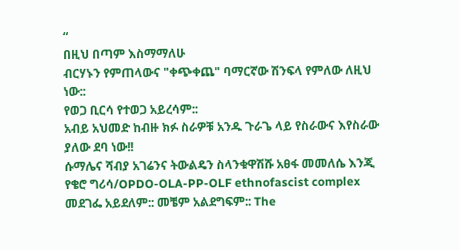“
በዚህ በጣም እስማማለሁ
ብርሃኑን የምጠላውና "ቀጭቀጨ" ባማርኛው ሽንፍላ የምለው ለዚህ ነው::
የወጋ ቢርሳ የተወጋ አይረሳም::
አብይ አህመድ ከብዙ ክፉ ስራዎቹ አንዱ ጉራጌ ላይ የስራውና እየስራው ያለው ደባ ነው!!
ሱማሌና ሻብያ አገሬንና ትውልዴን ስላንቁዋሽሹ አፀፋ መመለሴ እንጂ የቄሮ ግሪሳ/OPDO-OLA-PP-OLF ethnofascist complex መደገፌ አይደለም:: መቼም አልደግፍም:: The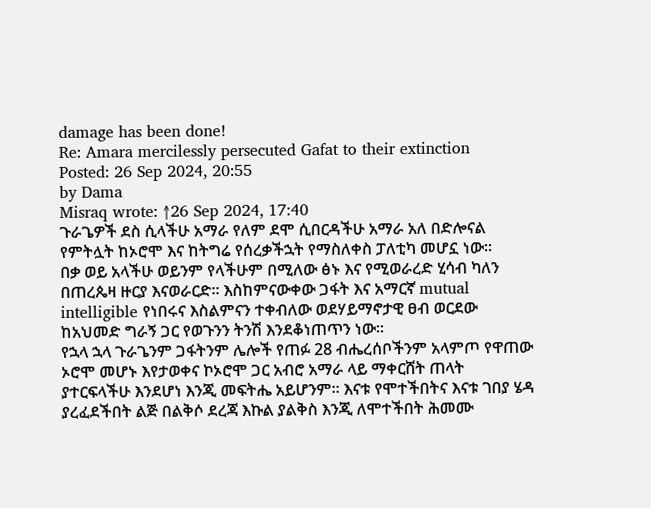damage has been done!
Re: Amara mercilessly persecuted Gafat to their extinction
Posted: 26 Sep 2024, 20:55
by Dama
Misraq wrote: ↑26 Sep 2024, 17:40
ጉራጌዎች ደስ ሲላችሁ አማራ የለም ደሞ ሲበርዳችሁ አማራ አለ በድሎናል የምትሏት ከኦሮሞ እና ከትግሬ የሰረቃችኋት የማስለቀስ ፓለቲካ መሆኗ ነው።
በቃ ወይ አላችሁ ወይንም የላችሁም በሚለው ፅኑ እና የሚወራረድ ሂሳብ ካለን በጠረጴዛ ዙርያ እናወራርድ። እስከምናውቀው ጋፋት እና አማርኛ mutual intelligible የነበሩና እስልምናን ተቀብለው ወደሃይማኖታዊ ፀብ ወርደው ከአህመድ ግራኝ ጋር የወጉንን ትንሽ እንደቆነጠጥን ነው።
የኋላ ኋላ ጉራጌንም ጋፋትንም ሌሎች የጠፉ 28 ብሔረሰቦችንም አላምጦ የዋጠው ኦሮሞ መሆኑ እየታወቀና ኮኦሮሞ ጋር አብሮ አማራ ላይ ማቀርሸት ጠላት ያተርፍላችሁ እንደሆነ እንጂ መፍትሔ አይሆንም። እናቱ የሞተችበትና እናቱ ገበያ ሄዳ ያረፈደችበት ልጅ በልቅሶ ደረጃ እኩል ያልቅስ እንጂ ለሞተችበት ሕመሙ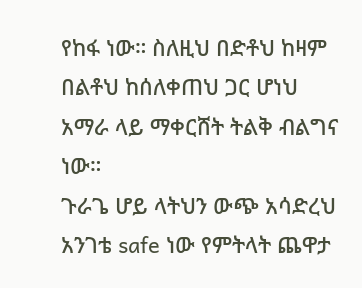የከፋ ነው። ስለዚህ በድቶህ ከዛም በልቶህ ከሰለቀጠህ ጋር ሆነህ አማራ ላይ ማቀርሸት ትልቅ ብልግና ነው።
ጉራጌ ሆይ ላትህን ውጭ አሳድረህ አንገቴ safe ነው የምትላት ጨዋታ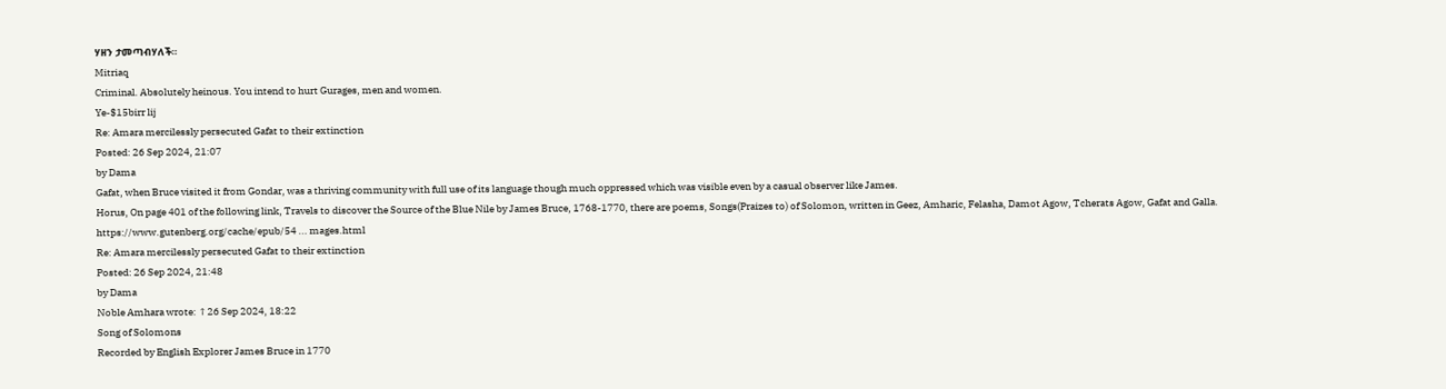ሃዘን ታመጣብሃለች።
Mitriaq
Criminal. Absolutely heinous. You intend to hurt Gurages, men and women.
Ye-$15birr lij
Re: Amara mercilessly persecuted Gafat to their extinction
Posted: 26 Sep 2024, 21:07
by Dama
Gafat, when Bruce visited it from Gondar, was a thriving community with full use of its language though much oppressed which was visible even by a casual observer like James.
Horus, On page 401 of the following link, Travels to discover the Source of the Blue Nile by James Bruce, 1768-1770, there are poems, Songs(Praizes to) of Solomon, written in Geez, Amharic, Felasha, Damot Agow, Tcherats Agow, Gafat and Galla.
https://www.gutenberg.org/cache/epub/54 ... mages.html
Re: Amara mercilessly persecuted Gafat to their extinction
Posted: 26 Sep 2024, 21:48
by Dama
Noble Amhara wrote: ↑26 Sep 2024, 18:22
Song of Solomons
Recorded by English Explorer James Bruce in 1770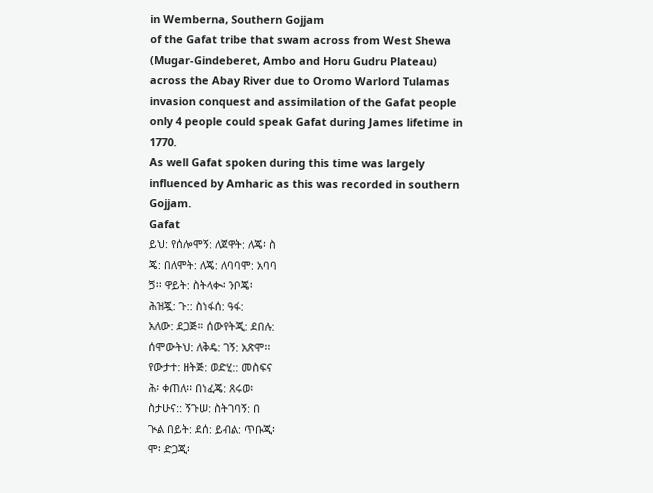in Wemberna, Southern Gojjam
of the Gafat tribe that swam across from West Shewa (Mugar-Gindeberet, Ambo and Horu Gudru Plateau) across the Abay River due to Oromo Warlord Tulamas invasion conquest and assimilation of the Gafat people only 4 people could speak Gafat during James lifetime in 1770.
As well Gafat spoken during this time was largely influenced by Amharic as this was recorded in southern Gojjam.
Gafat
ይህ: የሰሎሞኝ: ለጀዋት: ለጄ፡ ስ
ጄ: በለሞት: ለጄ: ለባባሞ: አባባ
ጛ፡፡ ዋይት: ስትላቊ፡ ንቦጄ፡
ሕዝጇ: ጉ:: ስነፋሰ: ዓፋ:
አለው: ደጋጅ። ሰውየትጂ: ደበሉ:
ሰሞውትህ: ለቅዴ: ገኝ: አጽሞ፡፡
የውታተ: ዘትጅ: ወድሂ:: መስፍና
ሕ፡ ቀጠለ፡፡ በነፈጄ: ጸሩወ፡
ስታሁና:: ኝጉሠ: ስትገባኝ: በ
ጒል በይት: ደሰ: ይብል: ጥቡጂ፡
ሞ፡ ድጋጂ፡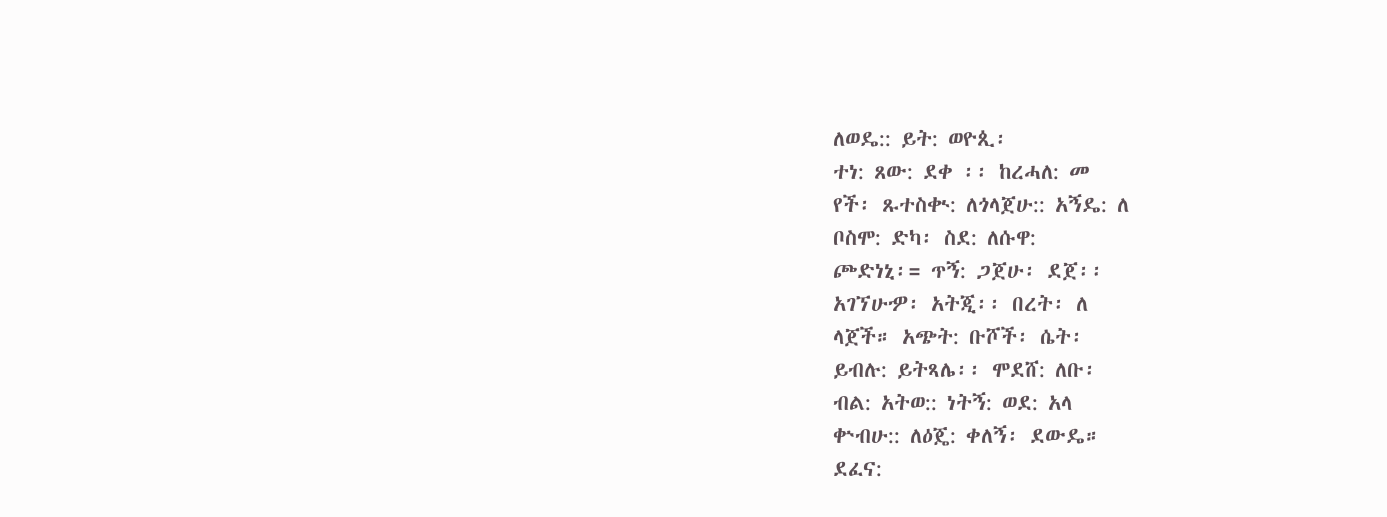ለወዴ:: ይት: ወዮጲ፡
ተነ: ጸው: ደቀ ፡፡ ከረሓለ: መ
የች፡ ጹተስቊ: ለጎላጀሁ:: አኝዴ: ለ
ቦስሞ: ድካ፡ ስደ: ለሱዋ:
ጮድነኒ፡= ጥኝ: ጋጀሁ፡ ደጀ፡፡
አገኘሁዏ፡ አትጂ፡፡ በረት፡ ለ
ላጀች። አጭት: ቡሾች፡ ሴት፡
ይብሉ: ይትጻሌ፡፡ ሞደሸ: ለቡ፡
ብል: አትወ:: ነትኝ: ወደ: አላ
ቍብሁ:: ለዕጄ: ቀለኝ፡ ደውዴ።
ደፈና: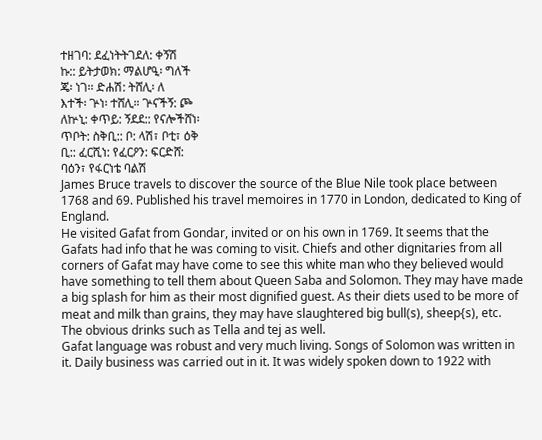ተዘገባ: ደፈነትትገደለ: ቀኝሽ
ኩ:: ይትታወክ: ማልሆዒ፡ ግለች
ጄ፡ ነገ፡፡ ድሐሽ: ትሸሊ፡ ለ
እተች፡ ጕነ፡ ተሸሊ። ጕናችኝ: ጮ
ለኵኒ: ቀጥይ: ኝደደ:: የናሎችሸነ፡
ጥቦት: ስቅቢ:: ቦ: ላሽ፣ ቦቲ፣ ዕቅ
ቢ:: ፈርሺነ: የፈርዖን: ፍርድሸ:
ባዕን፣ የፋርነቴ ባልሽ
James Bruce travels to discover the source of the Blue Nile took place between 1768 and 69. Published his travel memoires in 1770 in London, dedicated to King of England.
He visited Gafat from Gondar, invited or on his own in 1769. It seems that the Gafats had info that he was coming to visit. Chiefs and other dignitaries from all corners of Gafat may have come to see this white man who they believed would have something to tell them about Queen Saba and Solomon. They may have made a big splash for him as their most dignified guest. As their diets used to be more of meat and milk than grains, they may have slaughtered big bull(s), sheep{s), etc. The obvious drinks such as Tella and tej as well.
Gafat language was robust and very much living. Songs of Solomon was written in it. Daily business was carried out in it. It was widely spoken down to 1922 with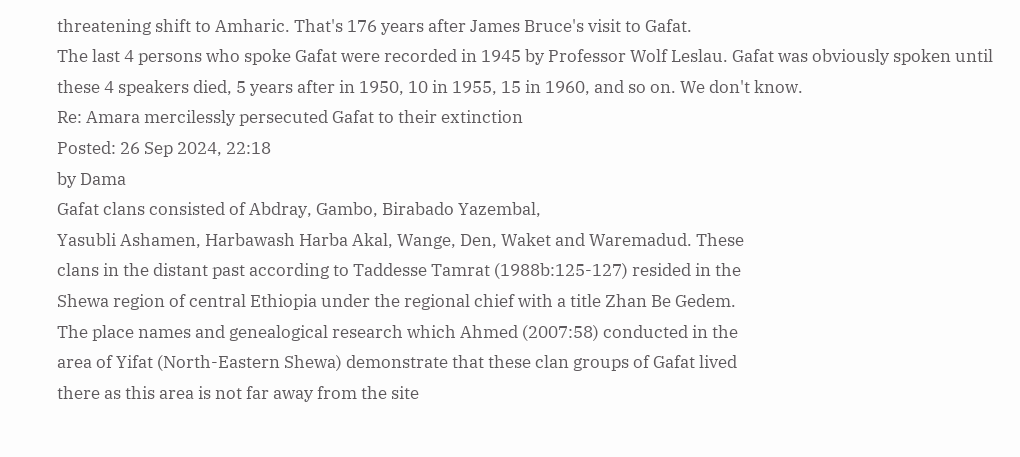threatening shift to Amharic. That's 176 years after James Bruce's visit to Gafat.
The last 4 persons who spoke Gafat were recorded in 1945 by Professor Wolf Leslau. Gafat was obviously spoken until these 4 speakers died, 5 years after in 1950, 10 in 1955, 15 in 1960, and so on. We don't know.
Re: Amara mercilessly persecuted Gafat to their extinction
Posted: 26 Sep 2024, 22:18
by Dama
Gafat clans consisted of Abdray, Gambo, Birabado Yazembal,
Yasubli Ashamen, Harbawash Harba Akal, Wange, Den, Waket and Waremadud. These
clans in the distant past according to Taddesse Tamrat (1988b:125-127) resided in the
Shewa region of central Ethiopia under the regional chief with a title Zhan Be Gedem.
The place names and genealogical research which Ahmed (2007:58) conducted in the
area of Yifat (North-Eastern Shewa) demonstrate that these clan groups of Gafat lived
there as this area is not far away from the site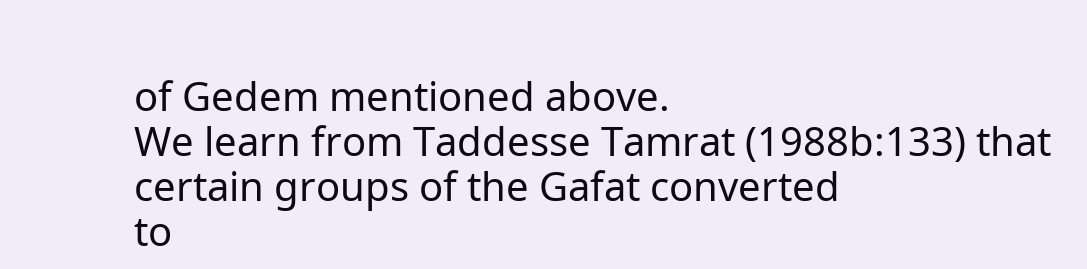of Gedem mentioned above.
We learn from Taddesse Tamrat (1988b:133) that certain groups of the Gafat converted
to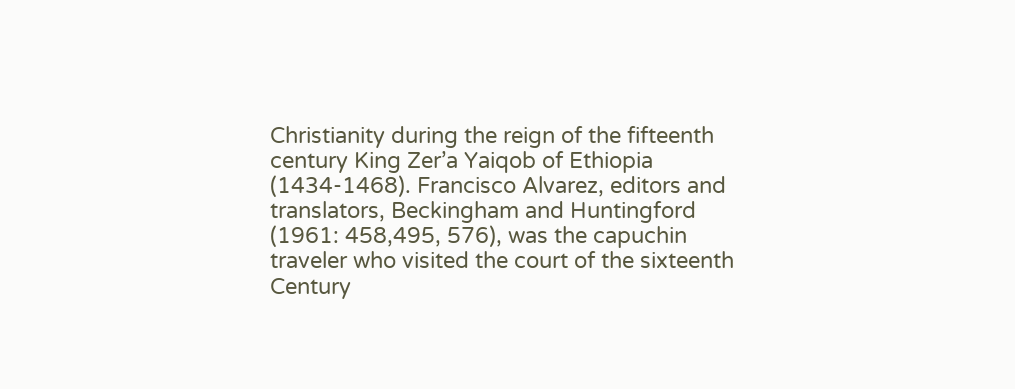Christianity during the reign of the fifteenth century King Zer’a Yaiqob of Ethiopia
(1434-1468). Francisco Alvarez, editors and translators, Beckingham and Huntingford
(1961: 458,495, 576), was the capuchin traveler who visited the court of the sixteenth
Century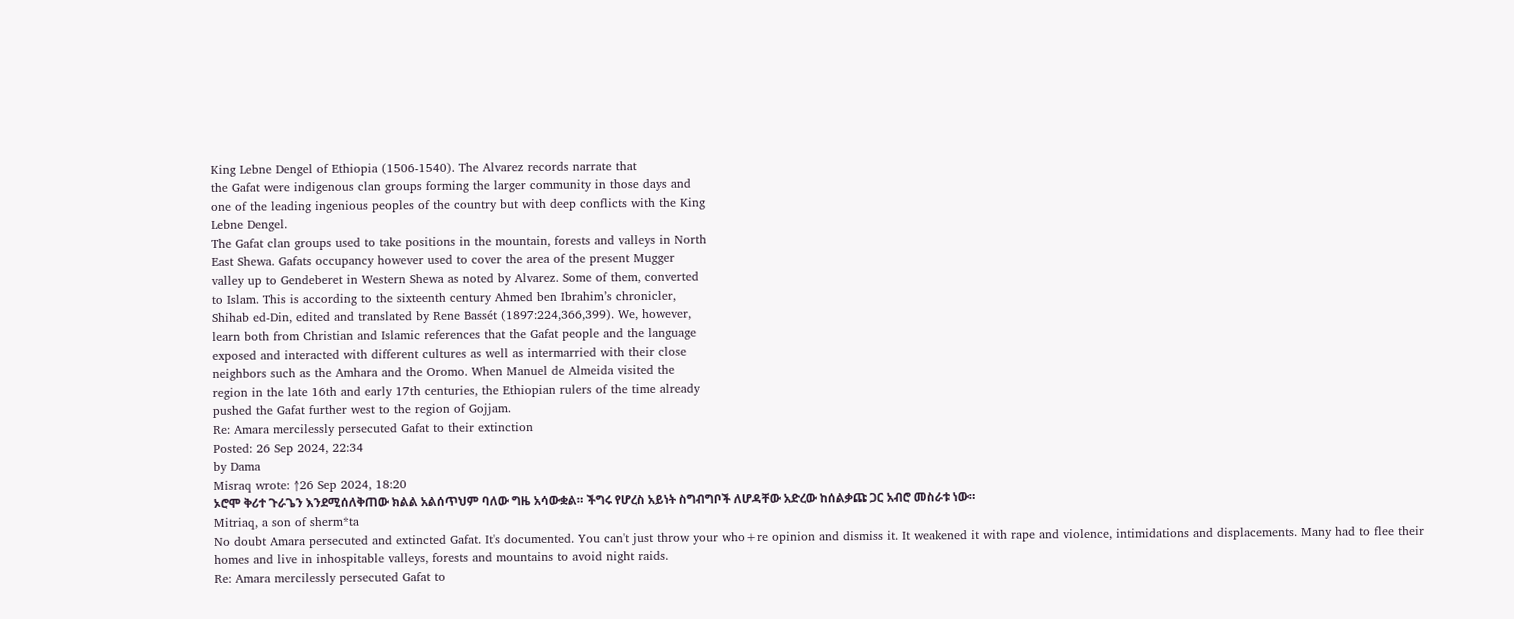King Lebne Dengel of Ethiopia (1506-1540). The Alvarez records narrate that
the Gafat were indigenous clan groups forming the larger community in those days and
one of the leading ingenious peoples of the country but with deep conflicts with the King
Lebne Dengel.
The Gafat clan groups used to take positions in the mountain, forests and valleys in North
East Shewa. Gafats occupancy however used to cover the area of the present Mugger
valley up to Gendeberet in Western Shewa as noted by Alvarez. Some of them, converted
to Islam. This is according to the sixteenth century Ahmed ben Ibrahim’s chronicler,
Shihab ed-Din, edited and translated by Rene Bassét (1897:224,366,399). We, however,
learn both from Christian and Islamic references that the Gafat people and the language
exposed and interacted with different cultures as well as intermarried with their close
neighbors such as the Amhara and the Oromo. When Manuel de Almeida visited the
region in the late 16th and early 17th centuries, the Ethiopian rulers of the time already
pushed the Gafat further west to the region of Gojjam.
Re: Amara mercilessly persecuted Gafat to their extinction
Posted: 26 Sep 2024, 22:34
by Dama
Misraq wrote: ↑26 Sep 2024, 18:20
ኦሮሞ ቅሪተ ጉራጌን እንደሚሰለቅጠው ክልል አልሰጥህም ባለው ግዜ አሳውቋል። ችግሩ የሆረስ አይነት ስግብግቦች ለሆዳቸው አድረው ከሰልቃጩ ጋር አብሮ መስራቱ ነው።
Mitriaq, a son of sherm*ta
No doubt Amara persecuted and extincted Gafat. It's documented. You can't just throw your who+re opinion and dismiss it. It weakened it with rape and violence, intimidations and displacements. Many had to flee their homes and live in inhospitable valleys, forests and mountains to avoid night raids.
Re: Amara mercilessly persecuted Gafat to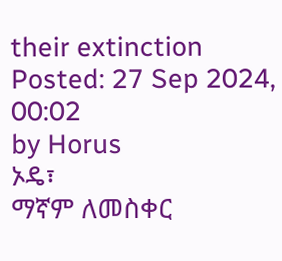their extinction
Posted: 27 Sep 2024, 00:02
by Horus
ኦዴ፣
ማኛም ለመስቀር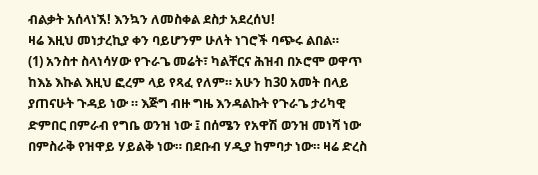ብልቃት አሰላነኧ! እንኳን ለመስቀል ደስታ አደረሰህ!
ዛሬ እዚህ መነታረኪያ ቀን ባይሆንም ሁለት ነገሮች ባጭሩ ልበል።
(1) አንስተ ስላነሳሃው የጉራጌ መሬት፣ ካልቸርና ሕዝብ በኦሮሞ ወዋጥ ከእኔ እኩል እዚህ ፎረም ላይ የጻፈ የለም። አሁን ከ30 አመት በላይ ያጠናሁት ጉዳይ ነው ። እጅግ ብዙ ግዜ እንዳልኩት የጉራጌ ታሪካዊ ድምበር በምራብ የግቤ ወንዝ ነው ፤ በሰሜን የአዋሽ ወንዝ መነሻ ነው በምስራቅ የዝዋይ ሃይልቅ ነው። በደቡብ ሃዲያ ከምባታ ነው። ዛሬ ድረስ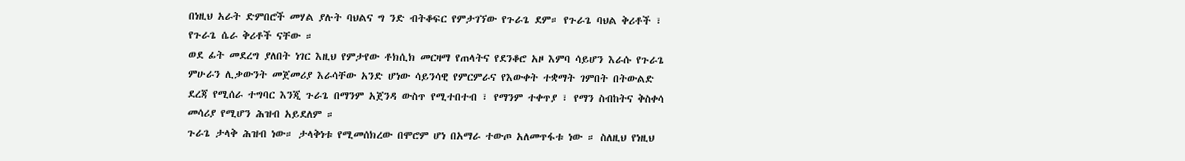በነዚህ አራት ድምበሮች መሃል ያሉት ባህልና ግ ንድ ብትቆፍር የምታገኘው የጉራጌ ደም። የጉራጌ ባህል ቅሪቶች ፣ የጉራጌ ሴራ ቅሪቶች ናቸው ።
ወደ ፊት መደረግ ያለበት ነገር እዚህ የምታየው ቶክሲክ መርዛማ የጠላትና የደንቆሮ አዞ እምባ ሳይሆን እራሱ የጉራጌ ምሁራን ሊቃውንት መጀመሪያ እራሳቸው አንድ ሆነው ሳይንሳዊ የምርምራና የእውቀት ተቋማት ገምበት በትውልድ ደረጃ የሚሰራ ተግባር እንጂ ጉራጌ በማንም አጀንዳ ውስጥ የሚተበተብ ፣ የማንም ተቀጥያ ፣ የማን ስብከትና ቅስቀሳ መሳሪያ የሚሆን ሕዝብ አይደለም ።
ጉራጌ ታላቅ ሕዝብ ነው። ታላቅነቱ የሚመሰክረው በሞሮም ሆነ በአማራ ተውጦ አለመጥፋቱ ነው ። ስለዚህ የነዚህ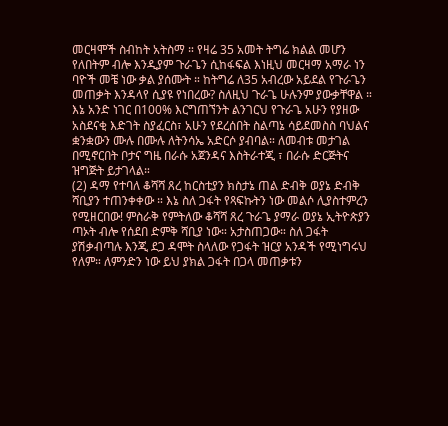መርዛሞች ስብከት አትስማ ። የዛሬ 35 አመት ትግሬ ክልል መሆን የለበትም ብሎ እንዲያም ጉራጌን ሲከፋፍል እነዚህ መርዛማ አማራ ነን ባዮች መቼ ነው ቃል ያሰሙት ። ከትግሬ ለ35 አብረው አይደል የጉራጌን መጠቃት እንዳላየ ሲያዩ የነበረው? ስለዚህ ጉራጌ ሁሉንም ያውቃቸዋል ።
እኔ አንድ ነገር በ100% እርግጠኘንት ልንገርህ የጉራጌ አሁን የያዘው አስደናቂ እድገት ስያፈርስ፣ አሁን የደረሰበት ስልጣኔ ሳይደመስስ ባህልና ቋንቋውን ሙሉ በሙሉ ለትንሳኤ አድርሶ ያብባል። ለመብቱ መታገል በሚኖርበት ቦታና ግዜ በራሱ አጀንዳና እስትራተጂ ፣ በራሱ ድርጅትና ዝግጅት ይታገላል።
(2) ዳማ የተባለ ቆሻሻ ጸረ ከርስቲያን ክስታኔ ጠል ድብቅ ወያኔ ድብቅ ሻቢያን ተጠንቀቀው ። እኔ ስለ ጋፋት የጻፍኩትን ነው መልሶ ሊያስተምረን የሚዘርበው! ምስራቅ የምትለው ቆሻሻ ጸረ ጉራጌ ያማራ ወያኔ ኢትዮጵያን ጣኦት ብሎ የሰደበ ድምቅ ሻቢያ ነው። አታስጠጋው። ስለ ጋፋት ያሽቃብጣሉ እንጂ ደጋ ዳሞት ስላለው የጋፋት ዝርያ አንዳች የሚነግሩህ የለም። ለምንድን ነው ይህ ያክል ጋፋት በጋላ መጠቃቱን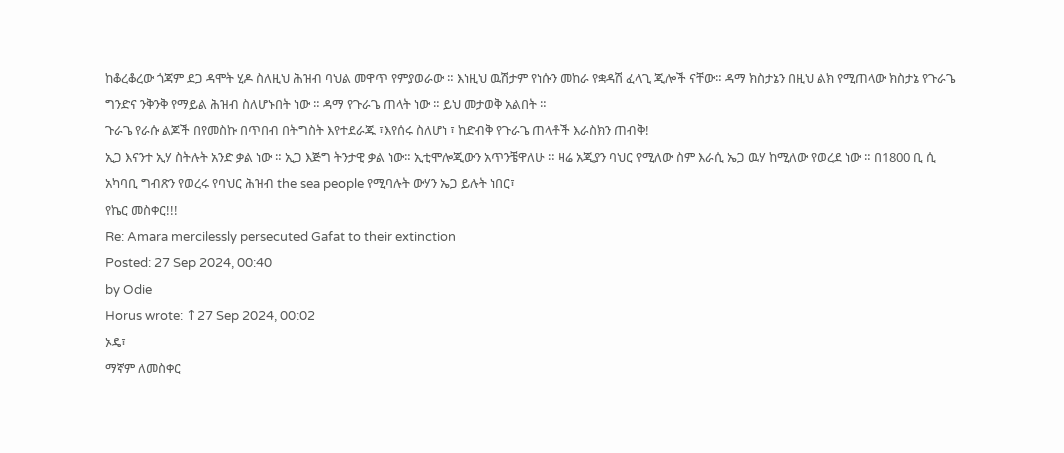ከቆረቆረው ጎጃም ደጋ ዳሞት ሂዶ ስለዚህ ሕዝብ ባህል መዋጥ የምያወራው ። እነዚህ ዉሽታም የነሱን መከራ የቋዳሽ ፈላጊ ጂሎች ናቸው። ዳማ ክስታኔን በዚህ ልክ የሚጠላው ክስታኔ የጉራጌ ግንድና ንቅንቅ የማይል ሕዝብ ስለሆኑበት ነው ። ዳማ የጉራጌ ጠላት ነው ። ይህ መታወቅ አልበት ።
ጉራጌ የራሱ ልጆች በየመስኩ በጥበብ በትግስት እየተደራጁ ፣እየሰሩ ስለሆነ ፣ ከድብቅ የጉራጌ ጠላቶች እራስክን ጠብቅ!
ኢጋ እናንተ ኢሃ ስትሉት አንድ ቃል ነው ። ኢጋ እጅግ ትንታዊ ቃል ነው። ኢቲሞሎጂውን አጥንቼዋለሁ ። ዛሬ አጂያን ባህር የሚለው ስም እራሲ ኤጋ ዉሃ ከሚለው የወረደ ነው ። በ1800 ቢ ሲ አካባቢ ግብጽን የወረሩ የባህር ሕዝብ the sea people የሚባሉት ውሃን ኤጋ ይሉት ነበር፣
የኬር መስቀር!!!
Re: Amara mercilessly persecuted Gafat to their extinction
Posted: 27 Sep 2024, 00:40
by Odie
Horus wrote: ↑27 Sep 2024, 00:02
ኦዴ፣
ማኛም ለመስቀር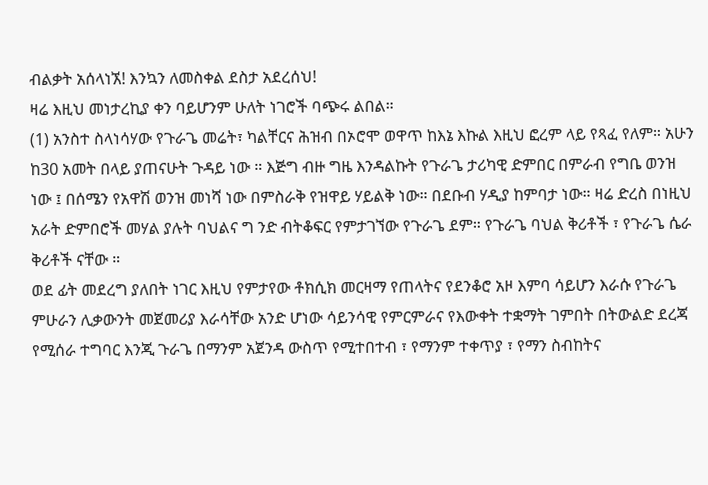ብልቃት አሰላነኧ! እንኳን ለመስቀል ደስታ አደረሰህ!
ዛሬ እዚህ መነታረኪያ ቀን ባይሆንም ሁለት ነገሮች ባጭሩ ልበል።
(1) አንስተ ስላነሳሃው የጉራጌ መሬት፣ ካልቸርና ሕዝብ በኦሮሞ ወዋጥ ከእኔ እኩል እዚህ ፎረም ላይ የጻፈ የለም። አሁን ከ30 አመት በላይ ያጠናሁት ጉዳይ ነው ። እጅግ ብዙ ግዜ እንዳልኩት የጉራጌ ታሪካዊ ድምበር በምራብ የግቤ ወንዝ ነው ፤ በሰሜን የአዋሽ ወንዝ መነሻ ነው በምስራቅ የዝዋይ ሃይልቅ ነው። በደቡብ ሃዲያ ከምባታ ነው። ዛሬ ድረስ በነዚህ አራት ድምበሮች መሃል ያሉት ባህልና ግ ንድ ብትቆፍር የምታገኘው የጉራጌ ደም። የጉራጌ ባህል ቅሪቶች ፣ የጉራጌ ሴራ ቅሪቶች ናቸው ።
ወደ ፊት መደረግ ያለበት ነገር እዚህ የምታየው ቶክሲክ መርዛማ የጠላትና የደንቆሮ አዞ እምባ ሳይሆን እራሱ የጉራጌ ምሁራን ሊቃውንት መጀመሪያ እራሳቸው አንድ ሆነው ሳይንሳዊ የምርምራና የእውቀት ተቋማት ገምበት በትውልድ ደረጃ የሚሰራ ተግባር እንጂ ጉራጌ በማንም አጀንዳ ውስጥ የሚተበተብ ፣ የማንም ተቀጥያ ፣ የማን ስብከትና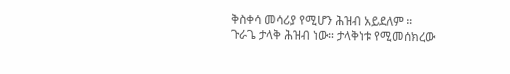ቅስቀሳ መሳሪያ የሚሆን ሕዝብ አይደለም ።
ጉራጌ ታላቅ ሕዝብ ነው። ታላቅነቱ የሚመሰክረው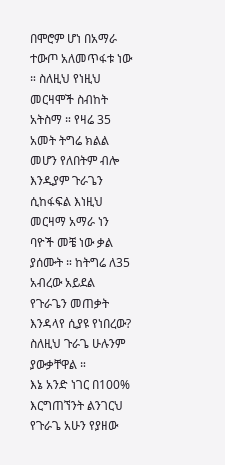በሞሮም ሆነ በአማራ ተውጦ አለመጥፋቱ ነው ። ስለዚህ የነዚህ መርዛሞች ስብከት አትስማ ። የዛሬ 35 አመት ትግሬ ክልል መሆን የለበትም ብሎ እንዲያም ጉራጌን ሲከፋፍል እነዚህ መርዛማ አማራ ነን ባዮች መቼ ነው ቃል ያሰሙት ። ከትግሬ ለ35 አብረው አይደል የጉራጌን መጠቃት እንዳላየ ሲያዩ የነበረው? ስለዚህ ጉራጌ ሁሉንም ያውቃቸዋል ።
እኔ አንድ ነገር በ100% እርግጠኘንት ልንገርህ የጉራጌ አሁን የያዘው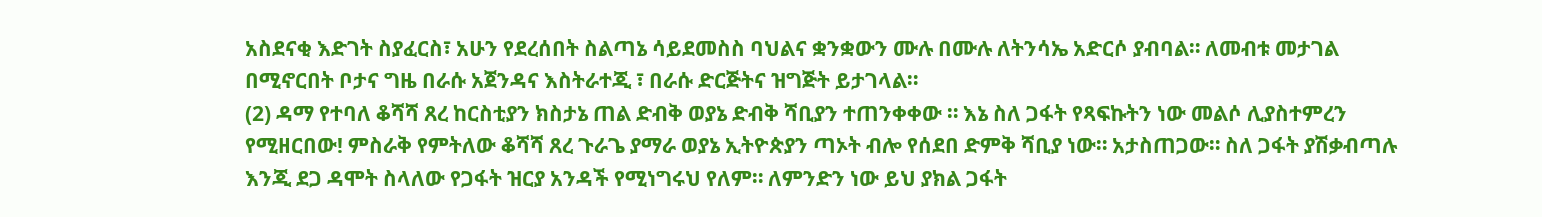አስደናቂ እድገት ስያፈርስ፣ አሁን የደረሰበት ስልጣኔ ሳይደመስስ ባህልና ቋንቋውን ሙሉ በሙሉ ለትንሳኤ አድርሶ ያብባል። ለመብቱ መታገል በሚኖርበት ቦታና ግዜ በራሱ አጀንዳና እስትራተጂ ፣ በራሱ ድርጅትና ዝግጅት ይታገላል።
(2) ዳማ የተባለ ቆሻሻ ጸረ ከርስቲያን ክስታኔ ጠል ድብቅ ወያኔ ድብቅ ሻቢያን ተጠንቀቀው ። እኔ ስለ ጋፋት የጻፍኩትን ነው መልሶ ሊያስተምረን የሚዘርበው! ምስራቅ የምትለው ቆሻሻ ጸረ ጉራጌ ያማራ ወያኔ ኢትዮጵያን ጣኦት ብሎ የሰደበ ድምቅ ሻቢያ ነው። አታስጠጋው። ስለ ጋፋት ያሽቃብጣሉ እንጂ ደጋ ዳሞት ስላለው የጋፋት ዝርያ አንዳች የሚነግሩህ የለም። ለምንድን ነው ይህ ያክል ጋፋት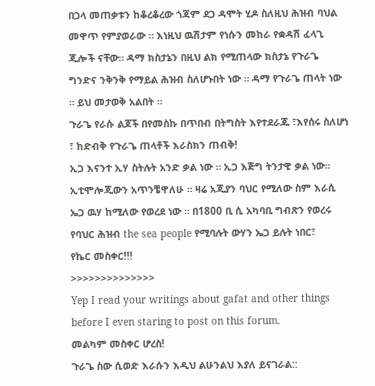በጋላ መጠቃቱን ከቆረቆረው ጎጃም ደጋ ዳሞት ሂዶ ስለዚህ ሕዝብ ባህል መዋጥ የምያወራው ። እነዚህ ዉሽታም የነሱን መከራ የቋዳሽ ፈላጊ ጂሎች ናቸው። ዳማ ክስታኔን በዚህ ልክ የሚጠላው ክስታኔ የጉራጌ ግንድና ንቅንቅ የማይል ሕዝብ ስለሆኑበት ነው ። ዳማ የጉራጌ ጠላት ነው ። ይህ መታወቅ አልበት ።
ጉራጌ የራሱ ልጆች በየመስኩ በጥበብ በትግስት እየተደራጁ ፣እየሰሩ ስለሆነ ፣ ከድብቅ የጉራጌ ጠላቶች እራስክን ጠብቅ!
ኢጋ እናንተ ኢሃ ስትሉት አንድ ቃል ነው ። ኢጋ እጅግ ትንታዊ ቃል ነው። ኢቲሞሎጂውን አጥንቼዋለሁ ። ዛሬ አጂያን ባህር የሚለው ስም እራሲ ኤጋ ዉሃ ከሚለው የወረደ ነው ። በ1800 ቢ ሲ አካባቢ ግብጽን የወረሩ የባህር ሕዝብ the sea people የሚባሉት ውሃን ኤጋ ይሉት ነበር፣
የኬር መስቀር!!!
>>>>>>>>>>>>>>
Yep I read your writings about gafat and other things before I even staring to post on this forum.
መልካም መስቀር ሆረስ!
ጉራጌ ስው ሲወድ እራሱን እዲህ ልሁንልህ እያለ ይናገራል::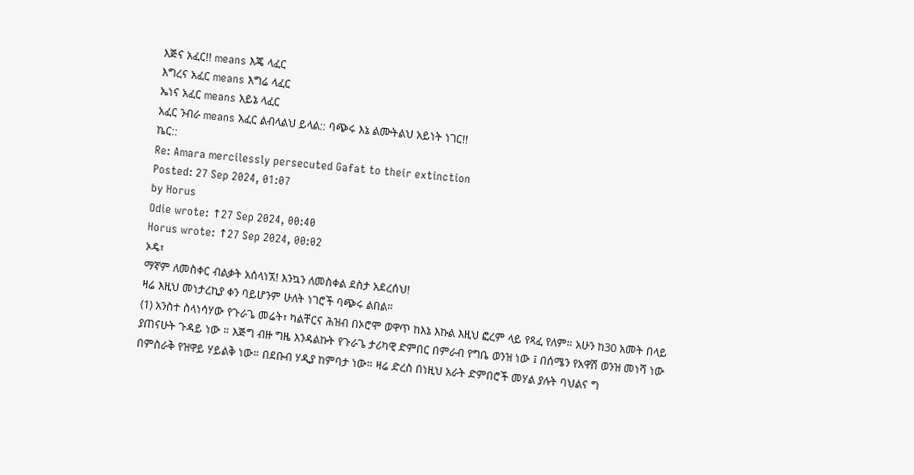እጅና አፈር!! means እጄ ላፈር
እግረና አፈር means እግሬ ላፈር
ኤነና አፈር means አይኔ ላፈር
አፈር ንብራ means አፈር ልብላልህ ይላል:: ባጭሩ እኔ ልሙትልህ አይነት ነገር!!
ኬር::
Re: Amara mercilessly persecuted Gafat to their extinction
Posted: 27 Sep 2024, 01:07
by Horus
Odie wrote: ↑27 Sep 2024, 00:40
Horus wrote: ↑27 Sep 2024, 00:02
ኦዴ፣
ማኛም ለመስቀር ብልቃት አሰላነኧ! እንኳን ለመስቀል ደስታ አደረሰህ!
ዛሬ እዚህ መነታረኪያ ቀን ባይሆንም ሁለት ነገሮች ባጭሩ ልበል።
(1) አንስተ ስላነሳሃው የጉራጌ መሬት፣ ካልቸርና ሕዝብ በኦሮሞ ወዋጥ ከእኔ እኩል እዚህ ፎረም ላይ የጻፈ የለም። አሁን ከ30 አመት በላይ ያጠናሁት ጉዳይ ነው ። እጅግ ብዙ ግዜ እንዳልኩት የጉራጌ ታሪካዊ ድምበር በምራብ የግቤ ወንዝ ነው ፤ በሰሜን የአዋሽ ወንዝ መነሻ ነው በምስራቅ የዝዋይ ሃይልቅ ነው። በደቡብ ሃዲያ ከምባታ ነው። ዛሬ ድረስ በነዚህ አራት ድምበሮች መሃል ያሉት ባህልና ግ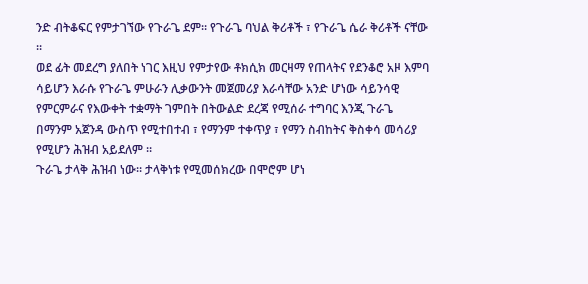ንድ ብትቆፍር የምታገኘው የጉራጌ ደም። የጉራጌ ባህል ቅሪቶች ፣ የጉራጌ ሴራ ቅሪቶች ናቸው ።
ወደ ፊት መደረግ ያለበት ነገር እዚህ የምታየው ቶክሲክ መርዛማ የጠላትና የደንቆሮ አዞ እምባ ሳይሆን እራሱ የጉራጌ ምሁራን ሊቃውንት መጀመሪያ እራሳቸው አንድ ሆነው ሳይንሳዊ የምርምራና የእውቀት ተቋማት ገምበት በትውልድ ደረጃ የሚሰራ ተግባር እንጂ ጉራጌ በማንም አጀንዳ ውስጥ የሚተበተብ ፣ የማንም ተቀጥያ ፣ የማን ስብከትና ቅስቀሳ መሳሪያ የሚሆን ሕዝብ አይደለም ።
ጉራጌ ታላቅ ሕዝብ ነው። ታላቅነቱ የሚመሰክረው በሞሮም ሆነ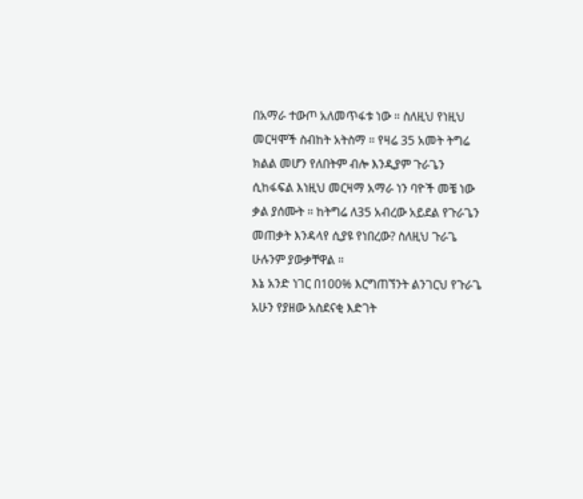በአማራ ተውጦ አለመጥፋቱ ነው ። ስለዚህ የነዚህ መርዛሞች ስብከት አትስማ ። የዛሬ 35 አመት ትግሬ ክልል መሆን የለበትም ብሎ እንዲያም ጉራጌን ሲከፋፍል እነዚህ መርዛማ አማራ ነን ባዮች መቼ ነው ቃል ያሰሙት ። ከትግሬ ለ35 አብረው አይደል የጉራጌን መጠቃት እንዳላየ ሲያዩ የነበረው? ስለዚህ ጉራጌ ሁሉንም ያውቃቸዋል ።
እኔ አንድ ነገር በ100% እርግጠኘንት ልንገርህ የጉራጌ አሁን የያዘው አስደናቂ እድገት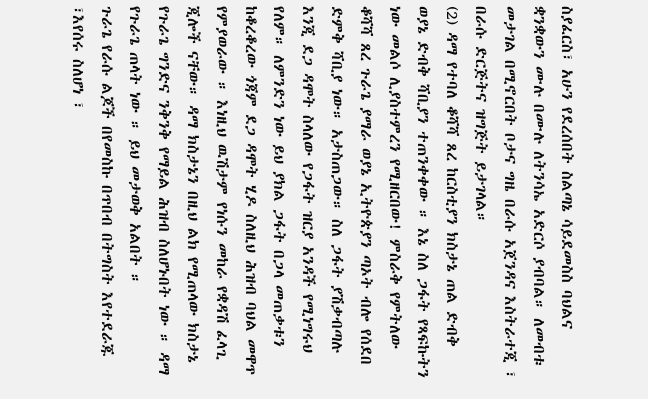ስያፈርስ፣ አሁን የደረሰበት ስልጣኔ ሳይደመስስ ባህልና ቋንቋውን ሙሉ በሙሉ ለትንሳኤ አድርሶ ያብባል። ለመብቱ መታገል በሚኖርበት ቦታና ግዜ በራሱ አጀንዳና እስትራተጂ ፣ በራሱ ድርጅትና ዝግጅት ይታገላል።
(2) ዳማ የተባለ ቆሻሻ ጸረ ከርስቲያን ክስታኔ ጠል ድብቅ ወያኔ ድብቅ ሻቢያን ተጠንቀቀው ። እኔ ስለ ጋፋት የጻፍኩትን ነው መልሶ ሊያስተምረን የሚዘርበው! ምስራቅ የምትለው ቆሻሻ ጸረ ጉራጌ ያማራ ወያኔ ኢትዮጵያን ጣኦት ብሎ የሰደበ ድምቅ ሻቢያ ነው። አታስጠጋው። ስለ ጋፋት ያሽቃብጣሉ እንጂ ደጋ ዳሞት ስላለው የጋፋት ዝርያ አንዳች የሚነግሩህ የለም። ለምንድን ነው ይህ ያክል ጋፋት በጋላ መጠቃቱን ከቆረቆረው ጎጃም ደጋ ዳሞት ሂዶ ስለዚህ ሕዝብ ባህል መዋጥ የምያወራው ። እነዚህ ዉሽታም የነሱን መከራ የቋዳሽ ፈላጊ ጂሎች ናቸው። ዳማ ክስታኔን በዚህ ልክ የሚጠላው ክስታኔ የጉራጌ ግንድና ንቅንቅ የማይል ሕዝብ ስለሆኑበት ነው ። ዳማ የጉራጌ ጠላት ነው ። ይህ መታወቅ አልበት ።
ጉራጌ የራሱ ልጆች በየመስኩ በጥበብ በትግስት እየተደራጁ ፣እየሰሩ ስለሆነ ፣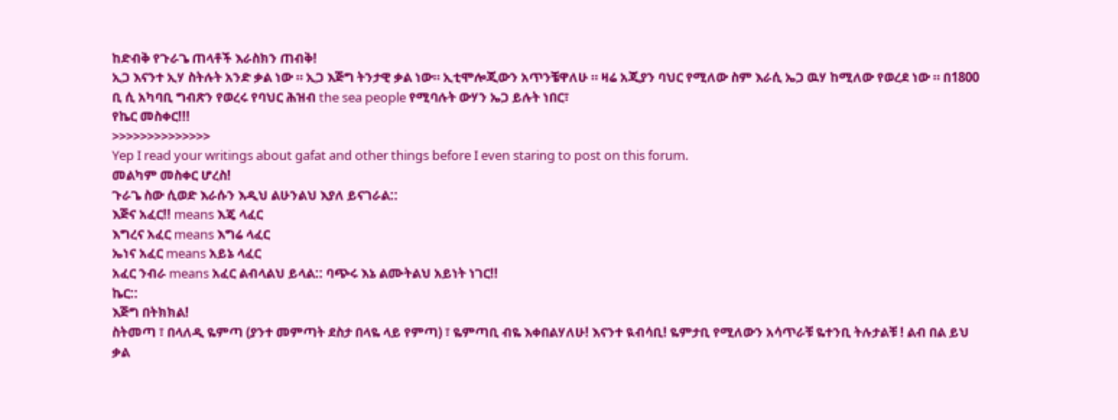ከድብቅ የጉራጌ ጠላቶች እራስክን ጠብቅ!
ኢጋ እናንተ ኢሃ ስትሉት አንድ ቃል ነው ። ኢጋ እጅግ ትንታዊ ቃል ነው። ኢቲሞሎጂውን አጥንቼዋለሁ ። ዛሬ አጂያን ባህር የሚለው ስም እራሲ ኤጋ ዉሃ ከሚለው የወረደ ነው ። በ1800 ቢ ሲ አካባቢ ግብጽን የወረሩ የባህር ሕዝብ the sea people የሚባሉት ውሃን ኤጋ ይሉት ነበር፣
የኬር መስቀር!!!
>>>>>>>>>>>>>>
Yep I read your writings about gafat and other things before I even staring to post on this forum.
መልካም መስቀር ሆረስ!
ጉራጌ ስው ሲወድ እራሱን እዲህ ልሁንልህ እያለ ይናገራል::
እጅና አፈር!! means እጄ ላፈር
እግረና አፈር means እግሬ ላፈር
ኤነና አፈር means አይኔ ላፈር
አፈር ንብራ means አፈር ልብላልህ ይላል:: ባጭሩ እኔ ልሙትልህ አይነት ነገር!!
ኬር::
እጅግ በትክክል!
ስትመጣ ፣ በላለዲ ዬምጣ (ያንተ መምጣት ደስታ በላዬ ላይ የምጣ) ፣ ዬምጣቢ ብዬ እቀበልሃለሁ! እናንተ ዪብሳቢ! ዬምታቢ የሚለውን አሳጥራቹ ዬተንቢ ትሉታልቹ ! ልብ በል ይህ ቃል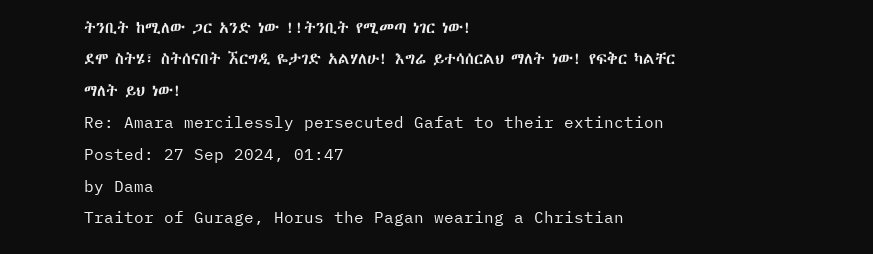ትንቢት ከሚለው ጋር አንድ ነው !!ትንቢት የሚመጣ ነገር ነው!
ደሞ ስትሄ፣ ስትሰናበት ኧርግዲ ዬታገድ አልሃለሁ! እግሬ ይተሳሰርልህ ማለት ነው! የፍቅር ካልቸር ማለት ይህ ነው!
Re: Amara mercilessly persecuted Gafat to their extinction
Posted: 27 Sep 2024, 01:47
by Dama
Traitor of Gurage, Horus the Pagan wearing a Christian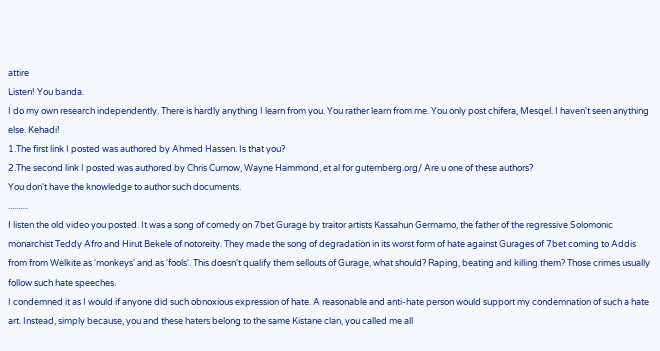attire
Listen! You banda.
I do my own research independently. There is hardly anything I learn from you. You rather learn from me. You only post chifera, Mesqel. I haven't seen anything else. Kehadi!
1.The first link I posted was authored by Ahmed Hassen. Is that you?
2.The second link I posted was authored by Chris Curnow, Wayne Hammond, et al for guternberg.org/ Are u one of these authors?
You don't have the knowledge to author such documents.
..........
I listen the old video you posted. It was a song of comedy on 7bet Gurage by traitor artists Kassahun Germamo, the father of the regressive Solomonic monarchist Teddy Afro and Hirut Bekele of notoreity. They made the song of degradation in its worst form of hate against Gurages of 7bet coming to Addis from from Welkite as 'monkeys' and as 'fools'. This doesn't qualify them sellouts of Gurage, what should? Raping, beating and killing them? Those crimes usually follow such hate speeches.
I condemned it as I would if anyone did such obnoxious expression of hate. A reasonable and anti-hate person would support my condemnation of such a hate art. Instead, simply because, you and these haters belong to the same Kistane clan, you called me all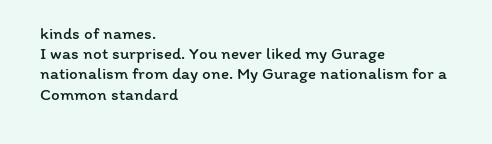kinds of names.
I was not surprised. You never liked my Gurage nationalism from day one. My Gurage nationalism for a Common standard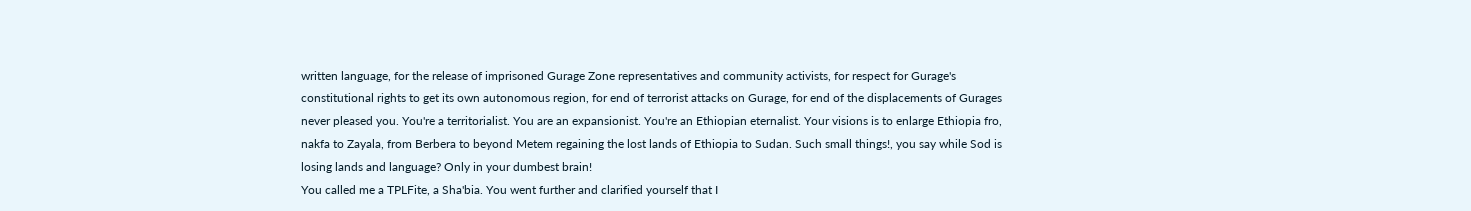written language, for the release of imprisoned Gurage Zone representatives and community activists, for respect for Gurage's constitutional rights to get its own autonomous region, for end of terrorist attacks on Gurage, for end of the displacements of Gurages never pleased you. You're a territorialist. You are an expansionist. You're an Ethiopian eternalist. Your visions is to enlarge Ethiopia fro, nakfa to Zayala, from Berbera to beyond Metem regaining the lost lands of Ethiopia to Sudan. Such small things!, you say while Sod is losing lands and language? Only in your dumbest brain!
You called me a TPLFite, a Sha'bia. You went further and clarified yourself that I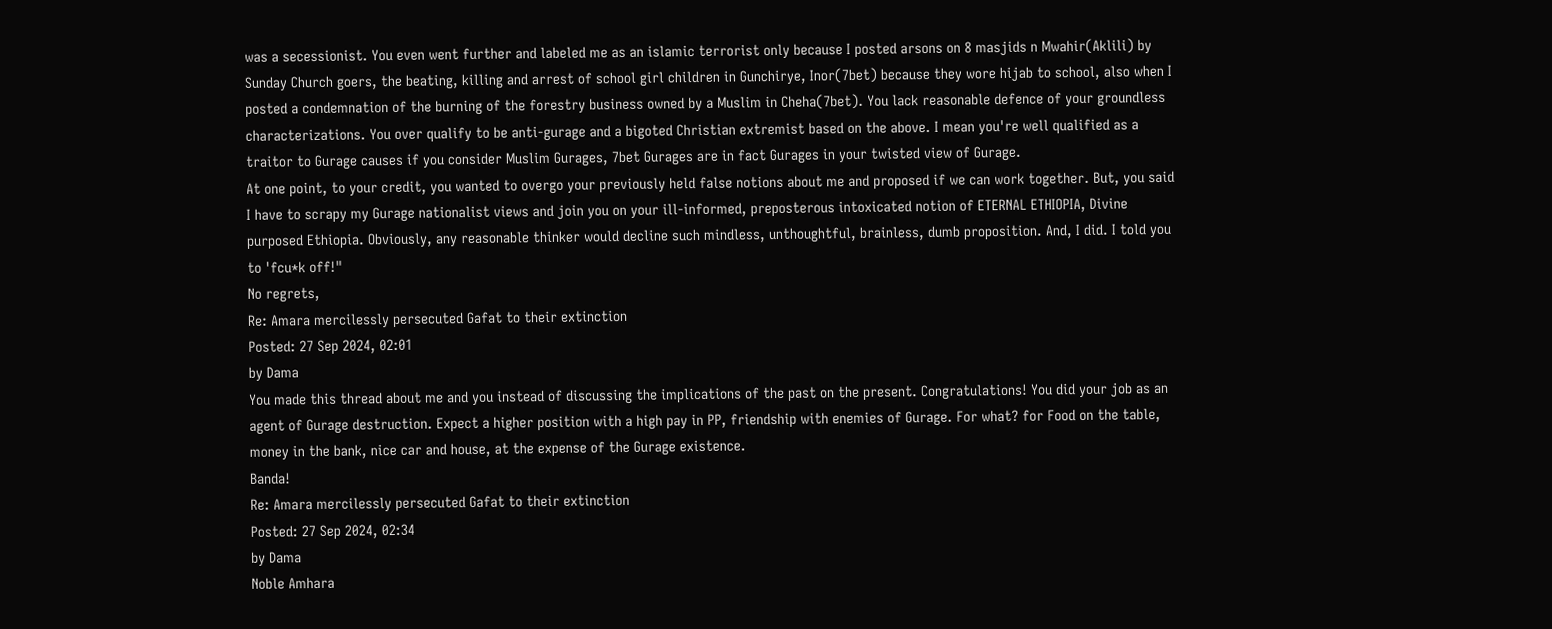was a secessionist. You even went further and labeled me as an islamic terrorist only because I posted arsons on 8 masjids n Mwahir(Aklili) by Sunday Church goers, the beating, killing and arrest of school girl children in Gunchirye, Inor(7bet) because they wore hijab to school, also when I posted a condemnation of the burning of the forestry business owned by a Muslim in Cheha(7bet). You lack reasonable defence of your groundless characterizations. You over qualify to be anti-gurage and a bigoted Christian extremist based on the above. I mean you're well qualified as a traitor to Gurage causes if you consider Muslim Gurages, 7bet Gurages are in fact Gurages in your twisted view of Gurage.
At one point, to your credit, you wanted to overgo your previously held false notions about me and proposed if we can work together. But, you said I have to scrapy my Gurage nationalist views and join you on your ill-informed, preposterous intoxicated notion of ETERNAL ETHIOPIA, Divine purposed Ethiopia. Obviously, any reasonable thinker would decline such mindless, unthoughtful, brainless, dumb proposition. And, I did. I told you to 'fcu*k off!"
No regrets,
Re: Amara mercilessly persecuted Gafat to their extinction
Posted: 27 Sep 2024, 02:01
by Dama
You made this thread about me and you instead of discussing the implications of the past on the present. Congratulations! You did your job as an agent of Gurage destruction. Expect a higher position with a high pay in PP, friendship with enemies of Gurage. For what? for Food on the table, money in the bank, nice car and house, at the expense of the Gurage existence.
Banda!
Re: Amara mercilessly persecuted Gafat to their extinction
Posted: 27 Sep 2024, 02:34
by Dama
Noble Amhara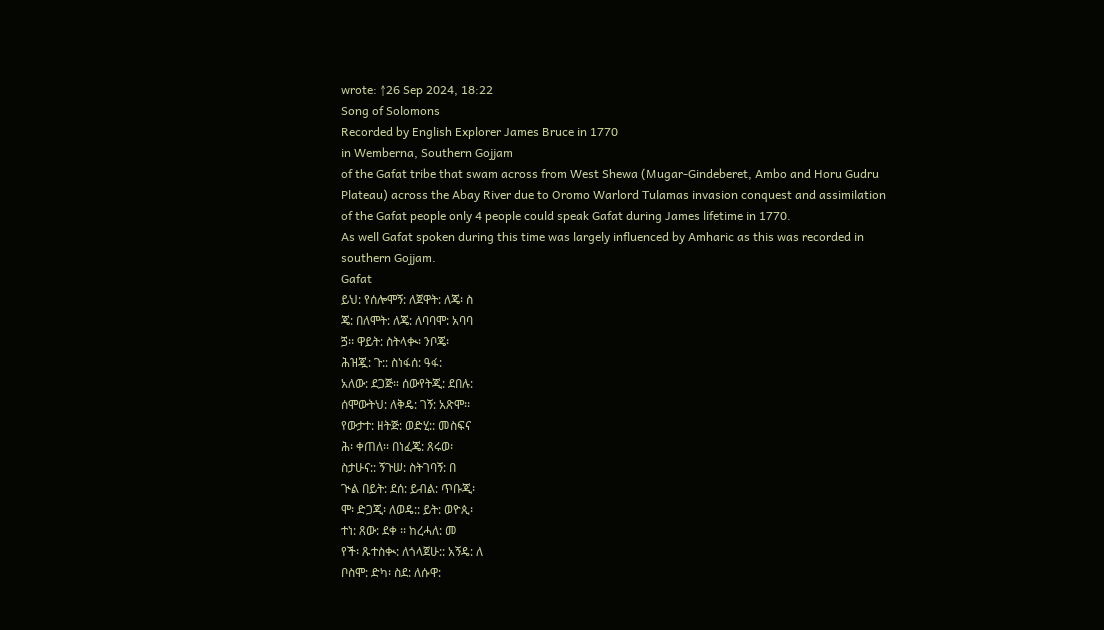wrote: ↑26 Sep 2024, 18:22
Song of Solomons
Recorded by English Explorer James Bruce in 1770
in Wemberna, Southern Gojjam
of the Gafat tribe that swam across from West Shewa (Mugar-Gindeberet, Ambo and Horu Gudru Plateau) across the Abay River due to Oromo Warlord Tulamas invasion conquest and assimilation of the Gafat people only 4 people could speak Gafat during James lifetime in 1770.
As well Gafat spoken during this time was largely influenced by Amharic as this was recorded in southern Gojjam.
Gafat
ይህ: የሰሎሞኝ: ለጀዋት: ለጄ፡ ስ
ጄ: በለሞት: ለጄ: ለባባሞ: አባባ
ጛ፡፡ ዋይት: ስትላቊ፡ ንቦጄ፡
ሕዝጇ: ጉ:: ስነፋሰ: ዓፋ:
አለው: ደጋጅ። ሰውየትጂ: ደበሉ:
ሰሞውትህ: ለቅዴ: ገኝ: አጽሞ፡፡
የውታተ: ዘትጅ: ወድሂ:: መስፍና
ሕ፡ ቀጠለ፡፡ በነፈጄ: ጸሩወ፡
ስታሁና:: ኝጉሠ: ስትገባኝ: በ
ጒል በይት: ደሰ: ይብል: ጥቡጂ፡
ሞ፡ ድጋጂ፡ ለወዴ:: ይት: ወዮጲ፡
ተነ: ጸው: ደቀ ፡፡ ከረሓለ: መ
የች፡ ጹተስቊ: ለጎላጀሁ:: አኝዴ: ለ
ቦስሞ: ድካ፡ ስደ: ለሱዋ: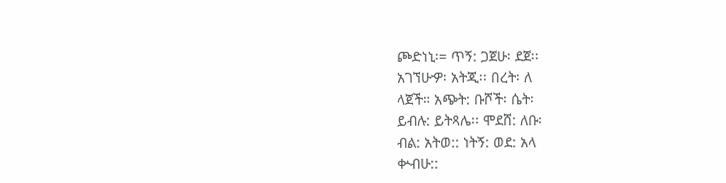ጮድነኒ፡= ጥኝ: ጋጀሁ፡ ደጀ፡፡
አገኘሁዏ፡ አትጂ፡፡ በረት፡ ለ
ላጀች። አጭት: ቡሾች፡ ሴት፡
ይብሉ: ይትጻሌ፡፡ ሞደሸ: ለቡ፡
ብል: አትወ:: ነትኝ: ወደ: አላ
ቍብሁ::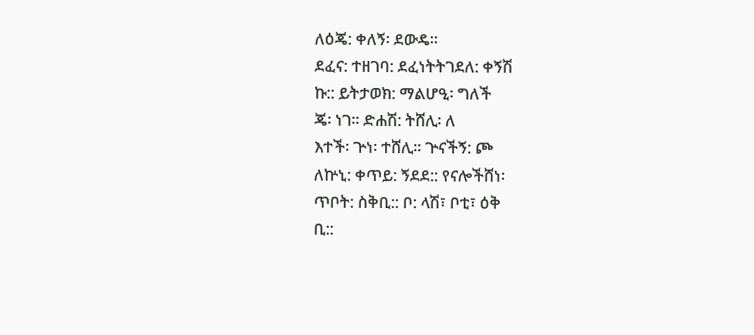ለዕጄ: ቀለኝ፡ ደውዴ።
ደፈና: ተዘገባ: ደፈነትትገደለ: ቀኝሽ
ኩ:: ይትታወክ: ማልሆዒ፡ ግለች
ጄ፡ ነገ፡፡ ድሐሽ: ትሸሊ፡ ለ
እተች፡ ጕነ፡ ተሸሊ። ጕናችኝ: ጮ
ለኵኒ: ቀጥይ: ኝደደ:: የናሎችሸነ፡
ጥቦት: ስቅቢ:: ቦ: ላሽ፣ ቦቲ፣ ዕቅ
ቢ::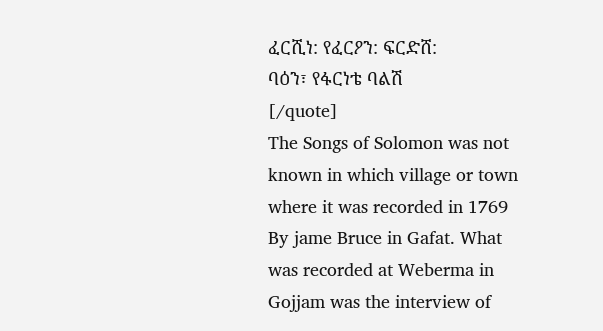ፈርሺነ: የፈርዖን: ፍርድሸ:
ባዕን፣ የፋርነቴ ባልሽ
[/quote]
The Songs of Solomon was not known in which village or town where it was recorded in 1769 By jame Bruce in Gafat. What was recorded at Weberma in Gojjam was the interview of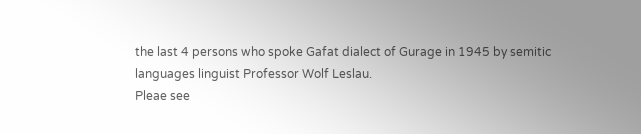the last 4 persons who spoke Gafat dialect of Gurage in 1945 by semitic languages linguist Professor Wolf Leslau.
Pleae see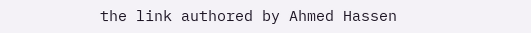the link authored by Ahmed Hassen